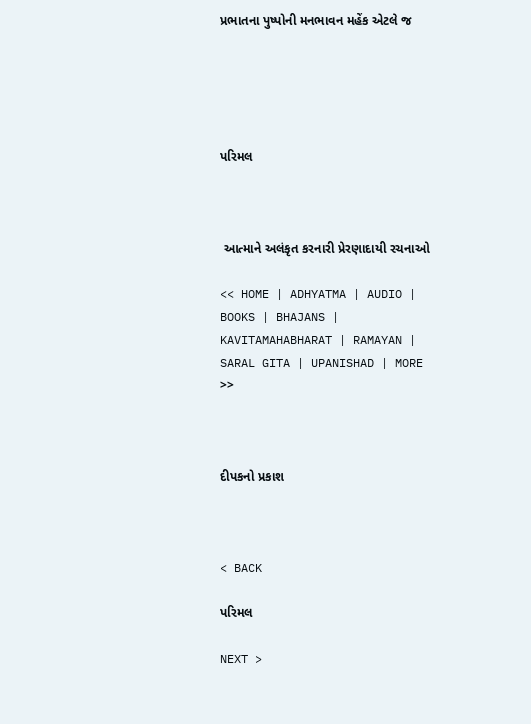પ્રભાતના પુષ્પોની મનભાવન મહેંક એટલે જ





પરિમલ



 આત્માને અલંકૃત કરનારી પ્રેરણાદાયી રચનાઓ

<< HOME | ADHYATMA | AUDIO | BOOKS | BHAJANS | KAVITAMAHABHARAT | RAMAYAN | SARAL GITA | UPANISHAD | MORE >>



દીપકનો પ્રકાશ



< BACK

પરિમલ

NEXT >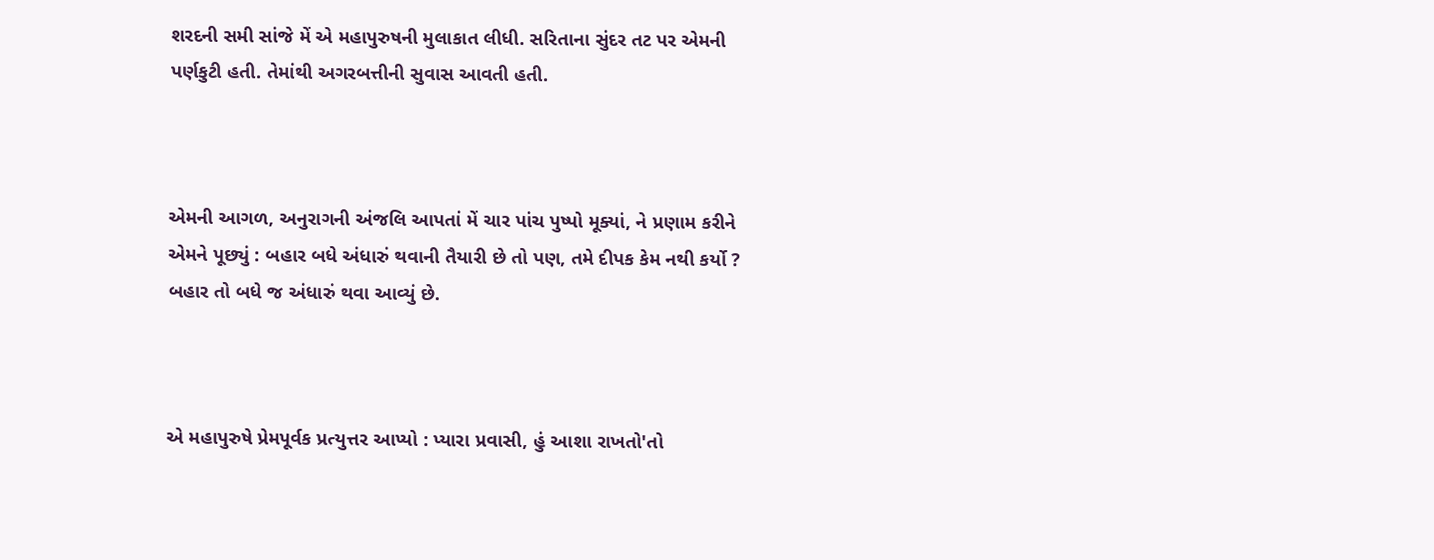શરદની સમી સાંજે મેં એ મહાપુરુષની મુલાકાત લીધી. સરિતાના સુંદર તટ પર એમની પર્ણકુટી હતી. તેમાંથી અગરબત્તીની સુવાસ આવતી હતી.



એમની આગળ, અનુરાગની અંજલિ આપતાં મેં ચાર પાંચ પુષ્પો મૂક્યાં, ને પ્રણામ કરીને એમને પૂછ્યું : બહાર બધે અંધારું થવાની તૈયારી છે તો પણ, તમે દીપક કેમ નથી કર્યો ? બહાર તો બધે જ અંધારું થવા આવ્યું છે.



એ મહાપુરુષે પ્રેમપૂર્વક પ્રત્યુત્તર આપ્યો : પ્યારા પ્રવાસી, હું આશા રાખતો'તો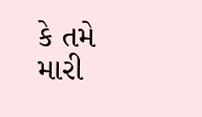કે તમે મારી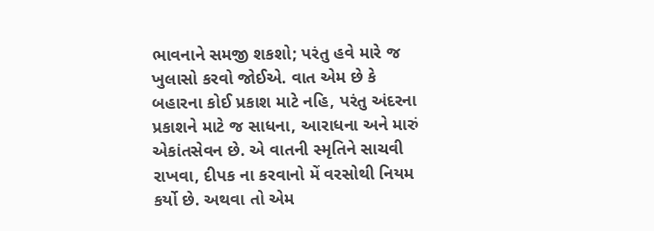ભાવનાને સમજી શકશો; પરંતુ હવે મારે જ ખુલાસો કરવો જોઈએ. વાત એમ છે કે બહારના કોઈ પ્રકાશ માટે નહિ, પરંતુ અંદરના પ્રકાશને માટે જ સાધના, આરાધના અને મારું એકાંતસેવન છે. એ વાતની સ્મૃતિને સાચવી રાખવા, દીપક ના કરવાનો મેં વરસોથી નિયમ કર્યો છે. અથવા તો એમ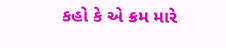કહો કે એ ક્રમ મારે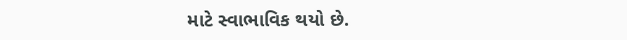માટે સ્વાભાવિક થયો છે.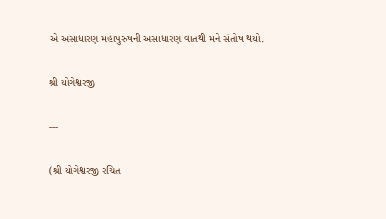એ અસાધારણ મહાપુરુષની અસાધારણ વાતથી મને સંતોષ થયો.

શ્રી યોગેશ્વરજી

---

(શ્રી યોગેશ્વરજી રચિત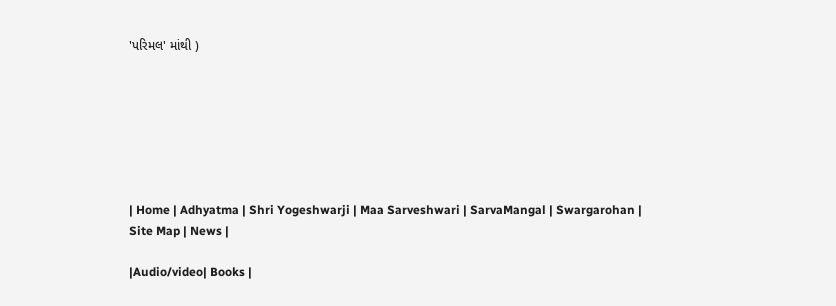'પરિમલ' માંથી )







| Home | Adhyatma | Shri Yogeshwarji | Maa Sarveshwari | SarvaMangal | Swargarohan |  Site Map | News |

|Audio/video| Books |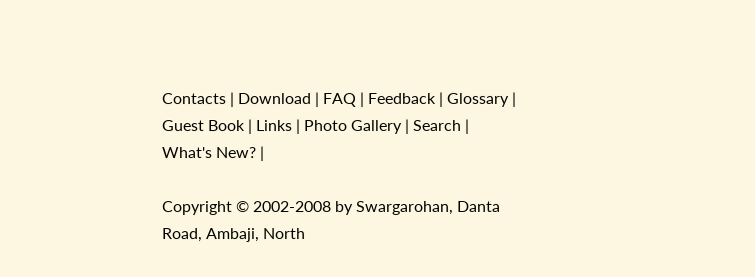Contacts | Download | FAQ | Feedback | Glossary | Guest Book | Links | Photo Gallery | Search | What's New? |

Copyright © 2002-2008 by Swargarohan, Danta Road, Ambaji, North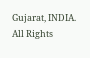Gujarat, INDIA.  All Rights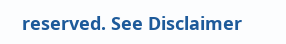reserved. See Disclaimer